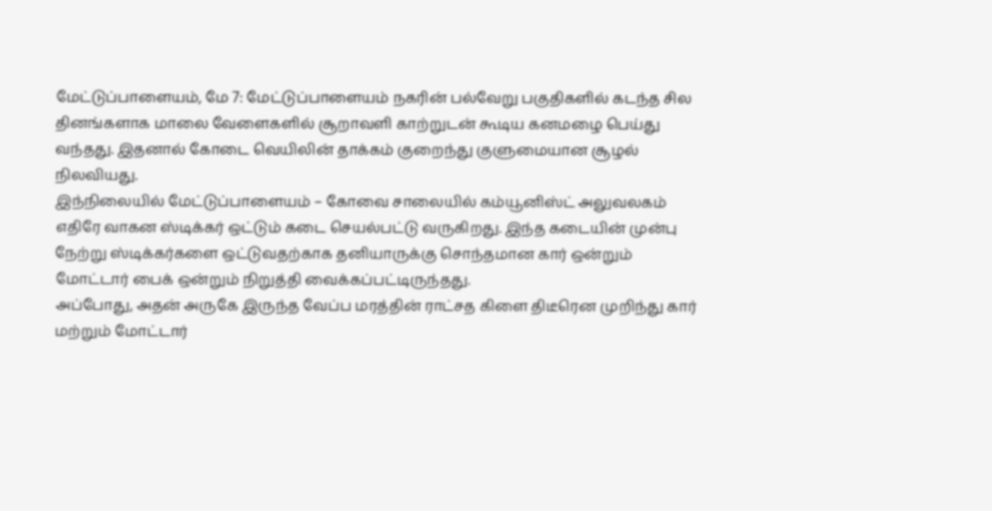மேட்டுப்பாளையம், மே 7: மேட்டுப்பாளையம் நகரின் பல்வேறு பகுதிகளில் கடந்த சில தினங்களாக மாலை வேளைகளில் சூறாவளி காற்றுடன் கூடிய கனமழை பெய்து வந்தது. இதனால் கோடை வெயிலின் தாக்கம் குறைந்து குளுமையான சூழல் நிலவியது.
இந்நிலையில் மேட்டுப்பாளையம் – கோவை சாலையில் கம்யூனிஸ்ட் அலுவலகம் எதிரே வாகன ஸ்டிக்கர் ஒட்டும் கடை செயல்பட்டு வருகிறது. இந்த கடையின் முன்பு நேற்று ஸ்டிக்கர்களை ஒட்டுவதற்காக தனியாருக்கு சொந்தமான கார் ஒன்றும் மோட்டார் பைக் ஒன்றும் நிறுத்தி வைக்கப்பட்டிருந்தது.
அப்போது, அதன் அருகே இருந்த வேப்ப மரத்தின் ராட்சத கிளை திடீரென முறிந்து கார் மற்றும் மோட்டார்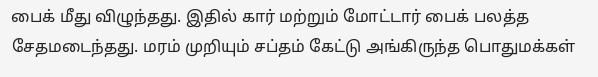பைக் மீது விழுந்தது. இதில் கார் மற்றும் மோட்டார் பைக் பலத்த சேதமடைந்தது. மரம் முறியும் சப்தம் கேட்டு அங்கிருந்த பொதுமக்கள்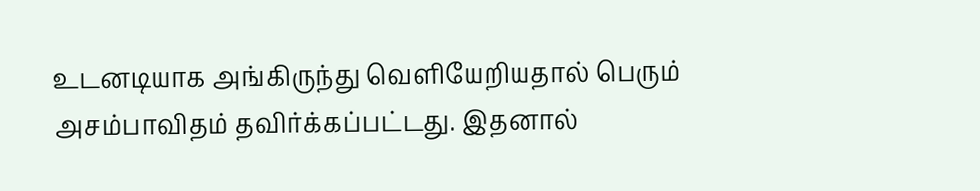உடனடியாக அங்கிருந்து வெளியேறியதால் பெரும் அசம்பாவிதம் தவிர்க்கப்பட்டது. இதனால்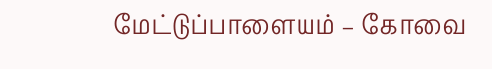மேட்டுப்பாளையம் – கோவை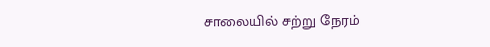சாலையில் சற்று நேரம்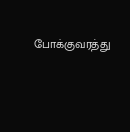போக்குவரத்து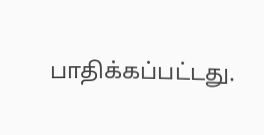பாதிக்கப்பட்டது.